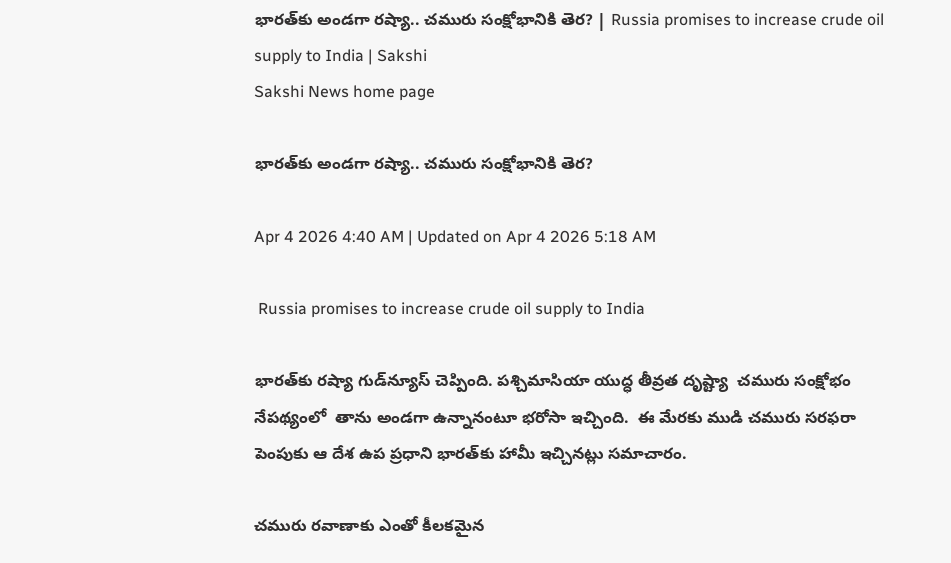భారత్‌కు అండగా రష్యా.. చమురు సంక్షోభానికి తెర? | Russia promises to increase crude oil supply to India | Sakshi
Sakshi News home page

భారత్‌కు అండగా రష్యా.. చమురు సంక్షోభానికి తెర?

Apr 4 2026 4:40 AM | Updated on Apr 4 2026 5:18 AM

 Russia promises to increase crude oil supply to India

భారత్‌కు రష్యా గుడ్‌న్యూస్ చెప్పింది. పశ్చిమాసియా యుద్ధ తీవ్రత దృష్ట్యా  చమురు సంక్షోభం నేపథ్యంలో  తాను అండగా ఉన్నానంటూ భరోసా ఇచ్చింది.  ఈ మేరకు ముడి చమురు సరఫరా పెంపుకు ఆ దేశ ఉప ప్రధాని భారత్‌కు హామీ ఇచ్చినట్లు సమాచారం.

చమురు రవాణాకు ఎంతో కీలకమైన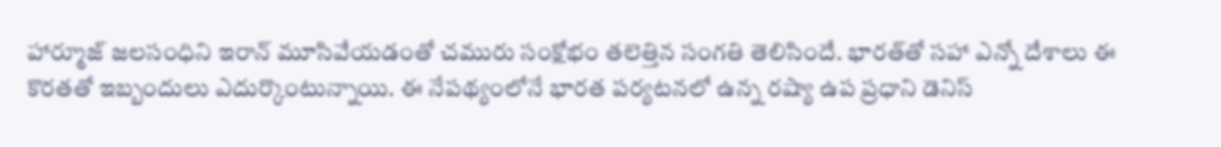హార్మూజ్ జలసంధిని ఇరాన్‌ మూసివేయడంతో చమురు సంక్షోభం తలెత్తిన సంగతి తెలిసిందే. భారత్‌తో సహా ఎన్నో దేశాలు ఈ కొరతతో ఇబ్బందులు ఎదుర్కొంటున్నాయి. ఈ నేపథ్యంలోనే భారత పర్యటనలో ఉన్న రష్యా ఉప ప్రధాని డెనిస్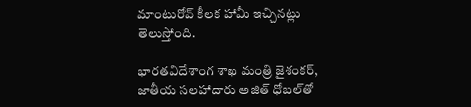మాంటురోవ్‌ కీలక హామీ ఇచ్చినట్లు తెలుస్తోంది.

భారతవిదేశాంగ శాఖ మంత్రి జైశంకర్, జాతీయ సలహాదారు అజిత్‌ ధోబల్‌తో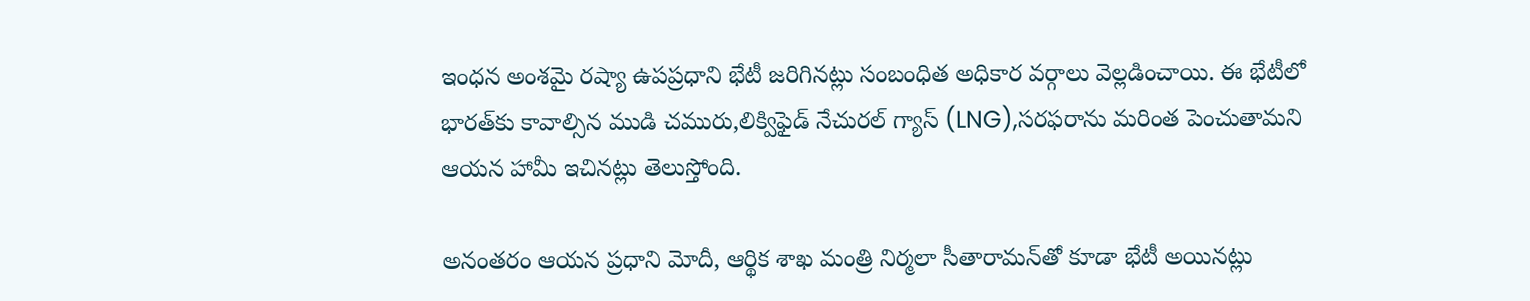ఇంధన అంశమై రష్యా ఉపప్రధాని భేటీ జరిగినట్లు సంబంధిత అధికార వర్గాలు వెల్లడించాయి. ఈ భేటీలో భారత్‌కు కావాల్సిన ముడి చమురు,లిక్విఫైడ్ నేచురల్ గ్యాస్ (LNG),సరఫరాను మరింత పెంచుతామని ఆయన హామీ ఇచినట్లు తెలుస్తోంది.

అనంతరం ఆయన ప్రధాని మోదీ, ఆర్థిక శాఖ మంత్రి నిర్మలా సీతారామన్‌తో కూడా భేటీ అయినట్లు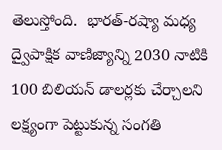తెలుస్తోంది.  భారత్-రష్యా మధ్య ద్వైపాక్షిక వాణిజ్యాన్ని 2030 నాటికి 100 బిలియన్ డాలర్లకు చేర్చాలని లక్ష్యంగా పెట్టుకున్న సంగతి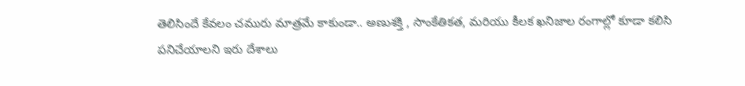తెలిసిందే కేవలం చమురు మాత్రమే కాకుండా.. అణుశక్తి , సాంకేతికత, మరియు కీలక ఖనిజాల రంగాల్లో కూడా కలిసి పనిచేయాలని ఇరు దేశాలు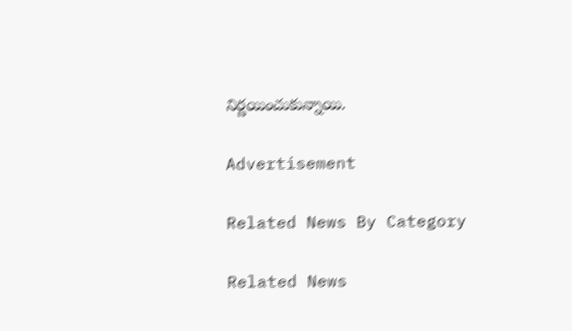నిర్ణయించుకున్నాయి.

Advertisement

Related News By Category

Related News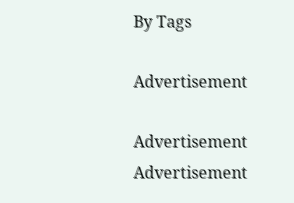By Tags

Advertisement

Advertisement
Advertisement